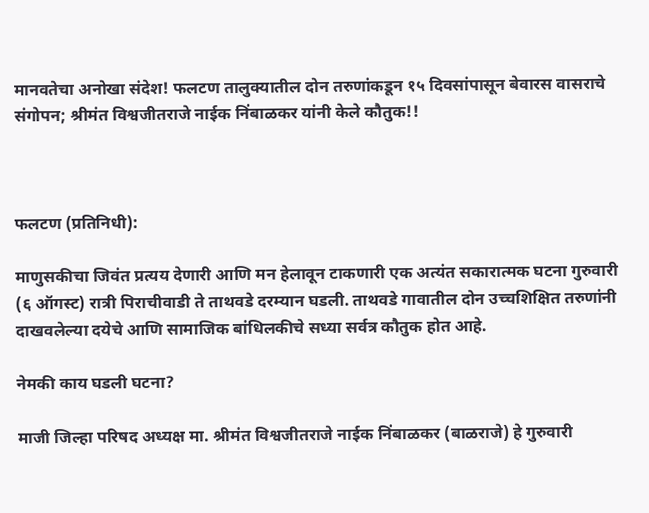मानवतेचा अनोखा संदेश! फलटण तालुक्यातील दोन तरुणांकडून १५ दिवसांपासून बेवारस वासराचे संगोपन; श्रीमंत विश्वजीतराजे नाईक निंबाळकर यांनी केले कौतुक!!



फलटण (प्रतिनिधी):

माणुसकीचा जिवंत प्रत्यय देणारी आणि मन हेलावून टाकणारी एक अत्यंत सकारात्मक घटना गुरुवारी (६ ऑगस्ट) रात्री पिराचीवाडी ते ताथवडे दरम्यान घडली. ताथवडे गावातील दोन उच्चशिक्षित तरुणांनी दाखवलेल्या दयेचे आणि सामाजिक बांधिलकीचे सध्या सर्वत्र कौतुक होत आहे.

नेमकी काय घडली घटना?

माजी जिल्हा परिषद अध्यक्ष मा. श्रीमंत विश्वजीतराजे नाईक निंबाळकर (बाळराजे) हे गुरुवारी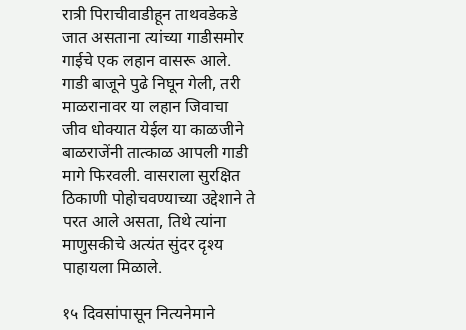रात्री पिराचीवाडीहून ताथवडेकडे जात असताना त्यांच्या गाडीसमोर गाईचे एक लहान वासरू आले. गाडी बाजूने पुढे निघून गेली, तरी माळरानावर या लहान जिवाचा जीव धोक्यात येईल या काळजीने बाळराजेंनी तात्काळ आपली गाडी मागे फिरवली. वासराला सुरक्षित ठिकाणी पोहोचवण्याच्या उद्देशाने ते परत आले असता, तिथे त्यांना माणुसकीचे अत्यंत सुंदर दृश्य पाहायला मिळाले.

१५ दिवसांपासून नित्यनेमाने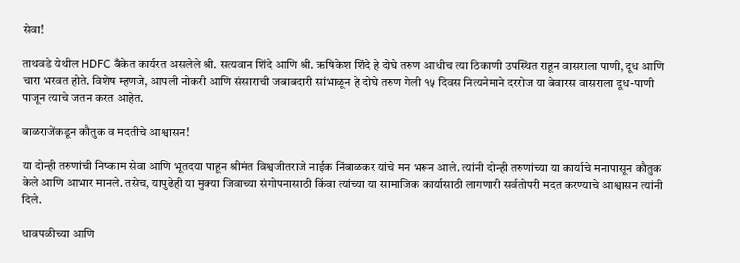सेवा!

ताथवडे येथील HDFC बँकेत कार्यरत असलेले श्री. सत्यवान शिंदे आणि श्री. ऋषिकेश शिंदे हे दोघे तरुण आधीच त्या ठिकाणी उपस्थित राहून वासराला पाणी, दूध आणि चारा भरवत होते. विशेष म्हणजे, आपली नोकरी आणि संसाराची जबाबदारी सांभाळून हे दोघे तरुण गेली १५ दिवस नित्यनेमाने दररोज या बेवारस वासराला दूध-पाणी पाजून त्याचे जतन करत आहेत.

बाळराजेंकडून कौतुक व मदतीचे आश्वासन!

या दोन्ही तरुणांची निष्काम सेवा आणि भूतदया पाहून श्रीमंत विश्वजीतराजे नाईक निंबाळकर यांचे मन भरून आले. त्यांनी दोन्ही तरुणांच्या या कार्याचे मनापासून कौतुक केले आणि आभार मानले. तसेच, यापुढेही या मुक्या जिवाच्या संगोपनासाठी किंवा त्यांच्या या सामाजिक कार्यासाठी लागणारी सर्वतोपरी मदत करण्याचे आश्वासन त्यांनी दिले.

धावपळीच्या आणि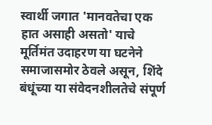स्वार्थी जगात 'मानवतेचा एक हात असाही असतो' याचे मूर्तिमंत उदाहरण या घटनेने समाजासमोर ठेवले असून, शिंदे बंधूंच्या या संवेदनशीलतेचे संपूर्ण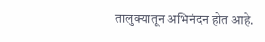तालुक्यातून अभिनंदन होत आहे.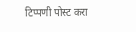टिप्पणी पोस्ट करा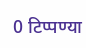0 टिप्पण्या